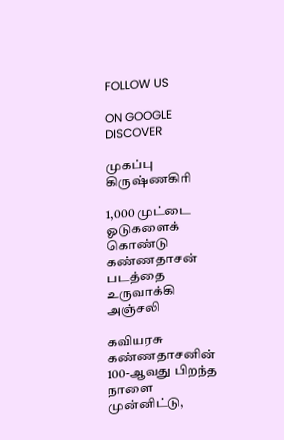FOLLOW US

ON GOOGLE DISCOVER

முகப்பு
கிருஷ்ணகிரி

1,000 முட்டை ஓடுகளைக் கொண்டு கண்ணதாசன் படத்தை உருவாக்கி அஞ்சலி

கவியரசு கண்ணதாசனின் 100-ஆவது பிறந்த நாளை முன்னிட்டு,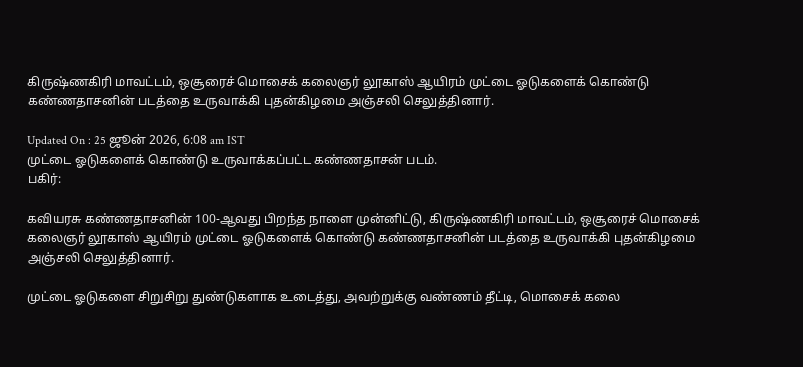கிருஷ்ணகிரி மாவட்டம், ஒசூரைச் மொசைக் கலைஞர் லூகாஸ் ஆயிரம் முட்டை ஓடுகளைக் கொண்டு கண்ணதாசனின் படத்தை உருவாக்கி புதன்கிழமை அஞ்சலி செலுத்தினார்.

Updated On : 25 ஜூன் 2026, 6:08 am IST
முட்டை ஓடுகளைக் கொண்டு உருவாக்கப்பட்ட கண்ணதாசன் படம்.
பகிர்:

கவியரசு கண்ணதாசனின் 100-ஆவது பிறந்த நாளை முன்னிட்டு, கிருஷ்ணகிரி மாவட்டம், ஒசூரைச் மொசைக் கலைஞர் லூகாஸ் ஆயிரம் முட்டை ஓடுகளைக் கொண்டு கண்ணதாசனின் படத்தை உருவாக்கி புதன்கிழமை அஞ்சலி செலுத்தினார்.

முட்டை ஓடுகளை சிறுசிறு துண்டுகளாக உடைத்து, அவற்றுக்கு வண்ணம் தீட்டி, மொசைக் கலை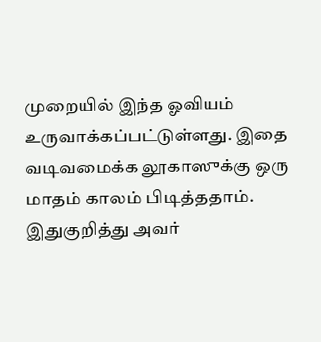முறையில் இந்த ஓவியம் உருவாக்கப்பட்டுள்ளது. இதை வடிவமைக்க லூகாஸுக்கு ஒரு மாதம் காலம் பிடித்ததாம். இதுகுறித்து அவர்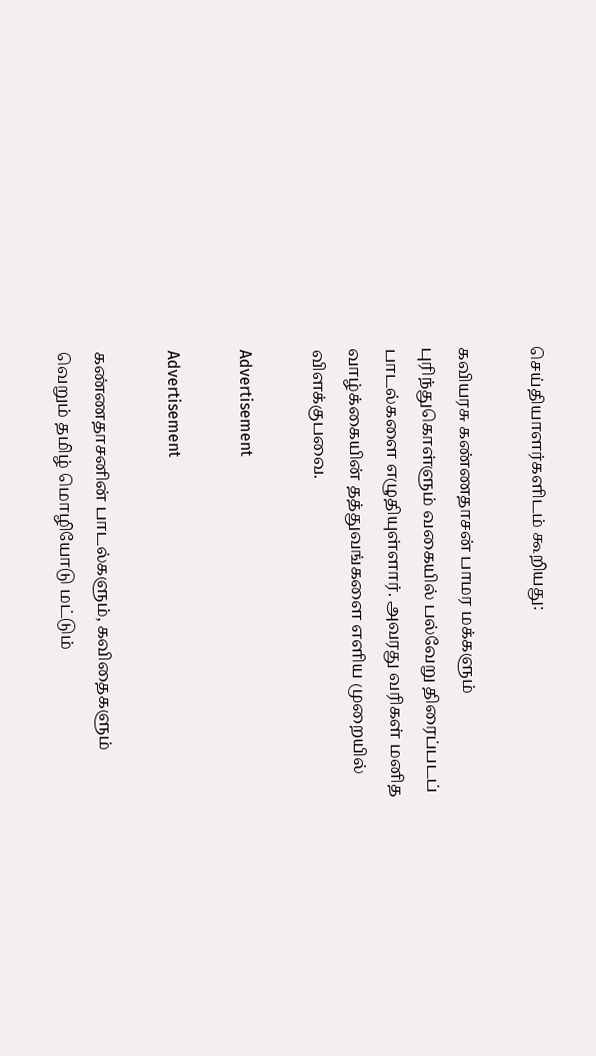செய்தியாளர்களிடம் கூறியது:

கவியரசு கண்ணதாசன் பாமர மக்களும் புரிந்துகொள்ளும் வகையில் பல்வேறு திரைப்படப் பாடல்களை எழுதியுள்ளார். அவரது வரிகள் மனித வாழ்க்கையின் தத்துவங்களை எளிய முறையில் விளக்குபவை.

Advertisement

Advertisement

கண்ணதாசனின் பாடல்களும், கவிதைகளும் வெறும் தமிழ் மொழியோடு மட்டும்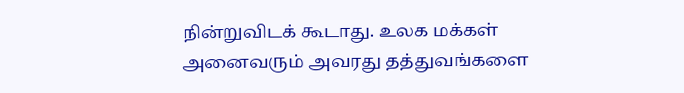நின்றுவிடக் கூடாது. உலக மக்கள் அனைவரும் அவரது தத்துவங்களை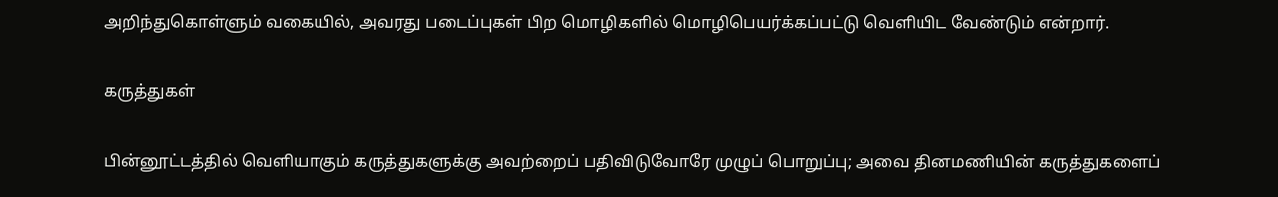அறிந்துகொள்ளும் வகையில், அவரது படைப்புகள் பிற மொழிகளில் மொழிபெயர்க்கப்பட்டு வெளியிட வேண்டும் என்றார்.

கருத்துகள்

பின்னூட்டத்தில் வெளியாகும் கருத்துகளுக்கு அவற்றைப் பதிவிடுவோரே முழுப் பொறுப்பு; அவை தினமணியின் கருத்துகளைப்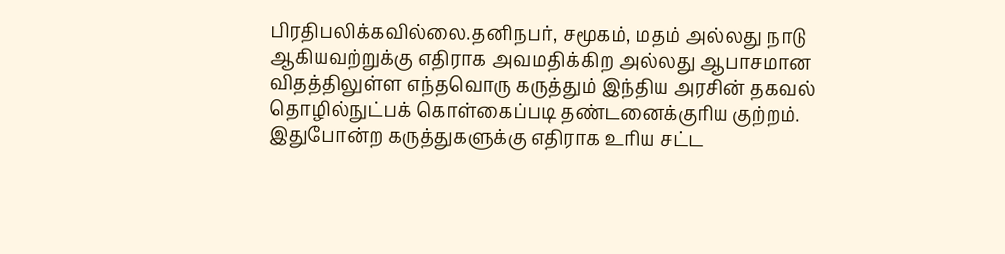பிரதிபலிக்கவில்லை.தனிநபர், சமூகம், மதம் அல்லது நாடு ஆகியவற்றுக்கு எதிராக அவமதிக்கிற அல்லது ஆபாசமான விதத்திலுள்ள எந்தவொரு கருத்தும் இந்திய அரசின் தகவல் தொழில்நுட்பக் கொள்கைப்படி தண்டனைக்குரிய குற்றம். இதுபோன்ற கருத்துகளுக்கு எதிராக உரிய சட்ட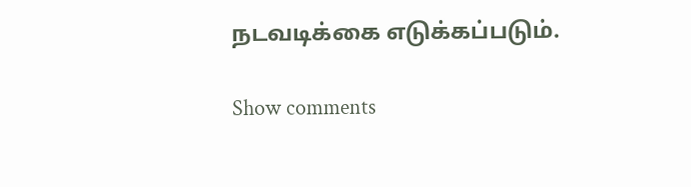நடவடிக்கை எடுக்கப்படும்.

Show comments